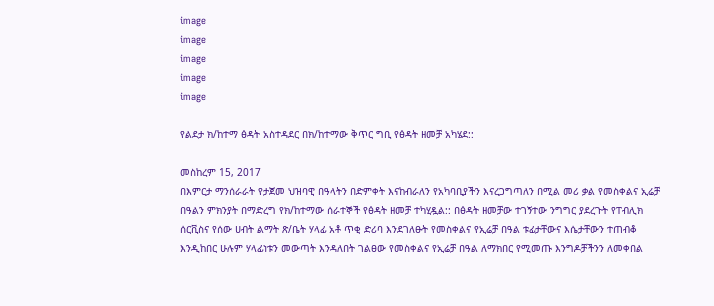image
image
image
image
image

የልደታ ክ/ከተማ ፅዳት አስተዳደር በክ/ከተማው ቅጥር ግቢ የፅዳት ዘመቻ አካሄደ::

መስከረም 15, 2017
በእምርታ ማንሰራራት የታጀመ ህዝባዊ በዓላትን በድምቀት እናከብራለን የአካባቢያችን እናረጋግጣለን በሚል መሪ ቃል የመስቀልና ኢሬቻ በዓልን ምክንያት በማድረግ የክ/ከተማው ሰራተኞች የፅዳት ዘመቻ ተካሂዷል:: በፅዳት ዘመቻው ተገኝተው ንግግር ያደረጉት የፐብሊክ ሰርቪስና የሰው ሀብት ልማት ጽ/ቤት ሃላፊ አቶ ጥቂ ድሪባ እንደገለፁት የመስቀልና የኢሬቻ በዓል ቱፊታቸውና እሴታቸውን ተጠብቆ እንዲከበር ሁሉም ሃላፊነቱን መውጣት እንዳለበት ገልፀው የመስቀልና የኢሬቻ በዓል ለማክበር የሚመጡ እንግዶቻችንን ለመቀበል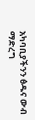አካባቢያችንን ፅዱና ውብ ማድረግ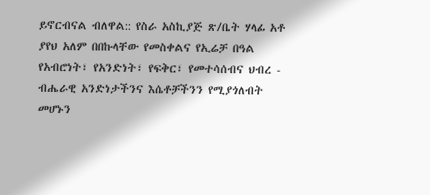ይኖርብናል ብለዋል:: የስራ አስኪያጅ ጽ/ቤት ሃላፊ አቶ ያየህ አለም በበኩላቸው የመስቀልና የኢሬቻ በዓል የአብሮነት፣ የአንድነት፣ የፍቅር፣ የመተሳሰብና ህብረ - ብሔራዊ አንድነታችንና እሴቶቻችንን የሚያጎለብት መሆኑን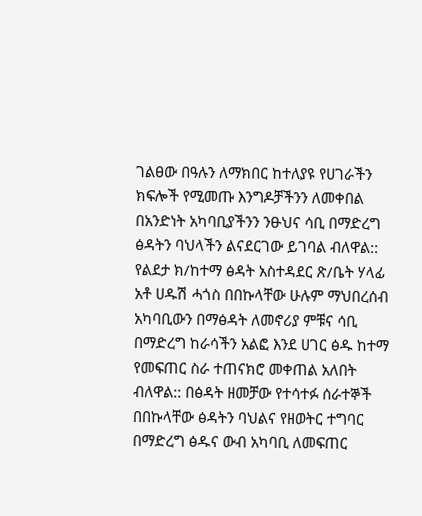ገልፀው በዓሉን ለማክበር ከተለያዩ የሀገራችን ክፍሎች የሚመጡ እንግዶቻችንን ለመቀበል በአንድነት አካባቢያችንን ንፁህና ሳቢ በማድረግ ፅዳትን ባህላችን ልናደርገው ይገባል ብለዋል:: የልደታ ክ/ከተማ ፅዳት አስተዳደር ጽ/ቤት ሃላፊ አቶ ሀዱሽ ሓጎስ በበኩላቸው ሁሉም ማህበረሰብ አካባቢውን በማፅዳት ለመኖሪያ ምቹና ሳቢ በማድረግ ከራሳችን አልፎ እንደ ሀገር ፅዱ ከተማ የመፍጠር ስራ ተጠናክሮ መቀጠል አለበት ብለዋል:: በፅዳት ዘመቻው የተሳተፉ ሰራተኞች በበኩላቸው ፅዳትን ባህልና የዘወትር ተግባር በማድረግ ፅዱና ውብ አካባቢ ለመፍጠር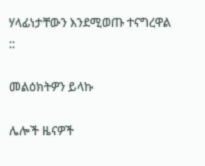ሃላፊነታቸውን እንደሚወጡ ተናግረዋል ::

መልዕክትዎን ይላኩ

ሌሎች ዜናዎች